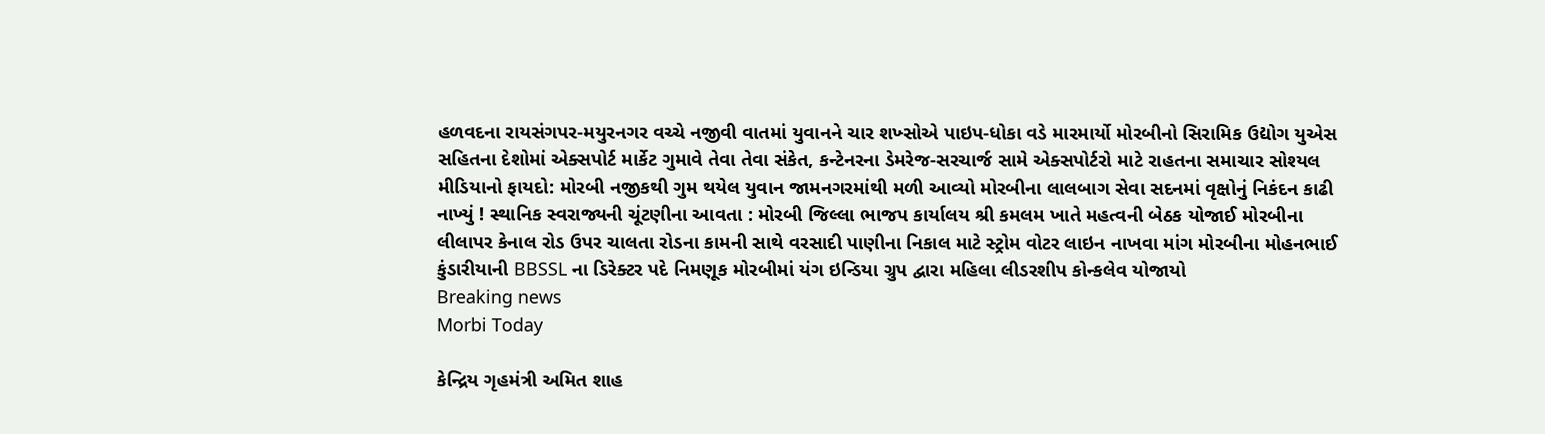હળવદના રાયસંગપર-મયુરનગર વચ્ચે નજીવી વાતમાં યુવાનને ચાર શખ્સોએ પાઇપ-ધોકા વડે મારમાર્યો મોરબીનો સિરામિક ઉદ્યોગ યુએસ સહિતના દેશોમાં એક્સપોર્ટ માર્કેટ ગુમાવે તેવા તેવા સંકેત, કન્ટેનરના ડેમરેજ-સરચાર્જ સામે એક્સપોર્ટરો માટે રાહતના સમાચાર સોશ્યલ મીડિયાનો ફાયદો: મોરબી નજીકથી ગુમ થયેલ યુવાન જામનગરમાંથી મળી આવ્યો મોરબીના લાલબાગ સેવા સદનમાં વૃક્ષોનું નિકંદન કાઢી નાખ્યું ! સ્થાનિક સ્વરાજ્યની ચૂંટણીના આવતા : મોરબી જિલ્લા ભાજપ કાર્યાલય શ્રી કમલમ ખાતે મહત્વની બેઠક યોજાઈ મોરબીના લીલાપર કેનાલ રોડ ઉપર ચાલતા રોડના કામની સાથે વરસાદી પાણીના નિકાલ માટે સ્ટ્રોમ વોટર લાઇન નાખવા માંગ મોરબીના મોહનભાઈ કુંડારીયાની BBSSL ના ડિરેક્ટર પદે નિમણૂક મોરબીમાં યંગ ઇન્ડિયા ગ્રુપ દ્વારા મહિલા લીડરશીપ કોન્કલેવ યોજાયો
Breaking news
Morbi Today

કેન્દ્રિય ગૃહમંત્રી અમિત શાહ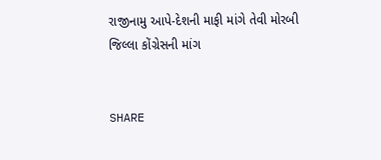રાજીનામુ આપે-દેશની માફી માંગે તેવી મોરબી જિલ્લા કોંગ્રેસની માંગ


SHARE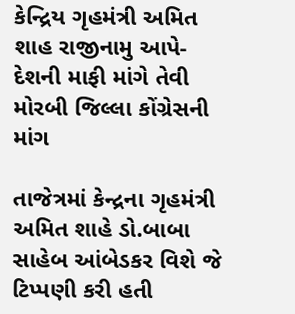કેન્દ્રિય ગૃહમંત્રી અમિત શાહ રાજીનામુ આપે-દેશની માફી માંગે તેવી મોરબી જિલ્લા કોંગ્રેસની માંગ

તાજેત્રમાં કેન્દ્રના ગૃહમંત્રી અમિત શાહે ડો.બાબા સાહેબ આંબેડકર વિશે જે ટિપ્પણી કરી હતી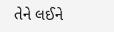તેને લઈને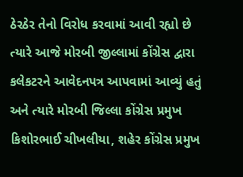ઠેરઠેર તેનો વિરોધ કરવામાં આવી રહ્યો છે ત્યારે આજે મોરબી જીલ્લામાં કોંગ્રેસ દ્વારા કલેકટરને આવેદનપત્ર આપવામાં આવ્યું હતું અને ત્યારે મોરબી જિલ્લા કોંગ્રેસ પ્રમુખ કિશોરભાઈ ચીખલીયા, શહેર કોંગ્રેસ પ્રમુખ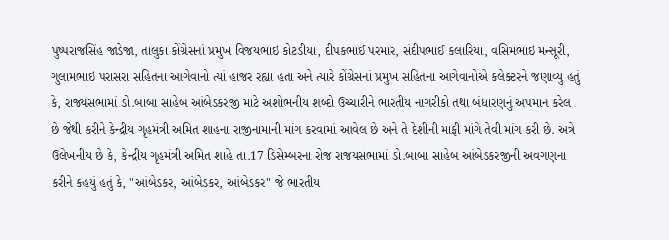પુષ્પરાજસિંહ જાડેજા, તાલુકા કોંગ્રેસનાં પ્રમુખ વિજયભાઇ કોટડીયા, દીપકભાઈ પરમાર, સંદીપભાઈ કલારિયા, વસિમભાઇ મન્સૂરી, ગુલામભાઇ પરાસરા સહિતના આગેવાનો ત્યાં હાજર રહ્યા હતા અને ત્યારે કોંગ્રેસનાં પ્રમુખ સહિતના આગેવાનોએ કલેક્ટરને જણાવ્યુ હતું કે, રાજ્યસભામાં ડો.બાબા સાહેબ આંબેડકરજી માટે અશોભનીય શબ્દો ઉચ્ચારીને ભારતીય નાગરીકો તથા બંધારણનું અપમાન કરેલ છે જેથી કરીને કેન્દ્રીય ગૃહમંત્રી અમિત શાહના રાજીનામાની માંગ કરવામાં આવેલ છે અને તે દેશીની માફી માંગે તેવી માંગ કરી છે. અત્રે ઉલેખનીય છે કે, કેન્દ્રીય ગૃહમંત્રી અમિત શાહે તા.17 ડિસેમ્બરના રોજ રાજયસભામાં ડો.બાબા સાહેબ આંબેડકરજીની અવગણના કરીને કહયું હતું કે, "આંબેડકર, આંબેડકર, આંબેડકર" જે ભારતીય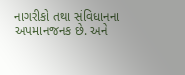નાગરીકો તથા સંવિધાનના અપમાનજનક છે. અને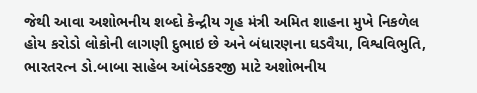જેથી આવા અશોભનીય શબ્દો કેન્દ્રીય ગૃહ મંત્રી અમિત શાહના મુખે નિકળેલ હોય કરોડો લોકોની લાગણી દુભાઇ છે અને બંધારણના ઘડવૈયા, વિશ્વવિભુતિ, ભારતરત્ન ડો.બાબા સાહેબ આંબેડકરજી માટે અશોભનીય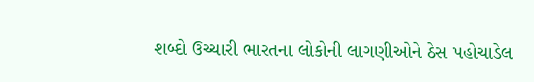શબ્દો ઉચ્ચારી ભારતના લોકોની લાગણીઓને ઠેસ પહોચાડેલ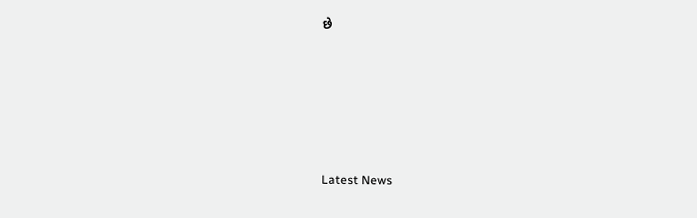છે






Latest News